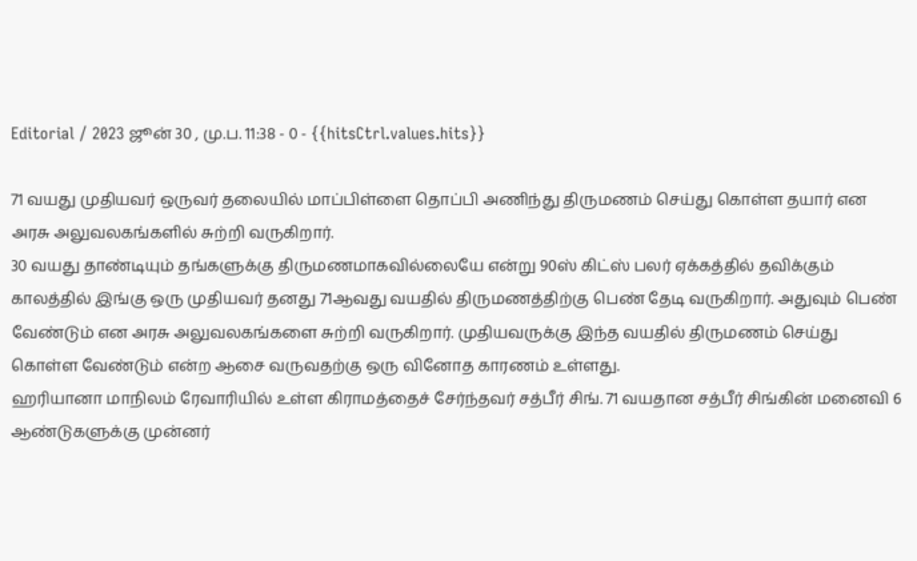Editorial / 2023 ஜூன் 30 , மு.ப. 11:38 - 0 - {{hitsCtrl.values.hits}}

71 வயது முதியவர் ஒருவர் தலையில் மாப்பிள்ளை தொப்பி அணிந்து திருமணம் செய்து கொள்ள தயார் என அரசு அலுவலகங்களில் சுற்றி வருகிறார்.
30 வயது தாண்டியும் தங்களுக்கு திருமணமாகவில்லையே என்று 90ஸ் கிட்ஸ் பலர் ஏக்கத்தில் தவிக்கும் காலத்தில் இங்கு ஒரு முதியவர் தனது 71ஆவது வயதில் திருமணத்திற்கு பெண் தேடி வருகிறார். அதுவும் பெண் வேண்டும் என அரசு அலுவலகங்களை சுற்றி வருகிறார். முதியவருக்கு இந்த வயதில் திருமணம் செய்து கொள்ள வேண்டும் என்ற ஆசை வருவதற்கு ஒரு வினோத காரணம் உள்ளது.
ஹரியானா மாநிலம் ரேவாரியில் உள்ள கிராமத்தைச் சேர்ந்தவர் சத்பீர் சிங். 71 வயதான சத்பீர் சிங்கின் மனைவி 6 ஆண்டுகளுக்கு முன்னர்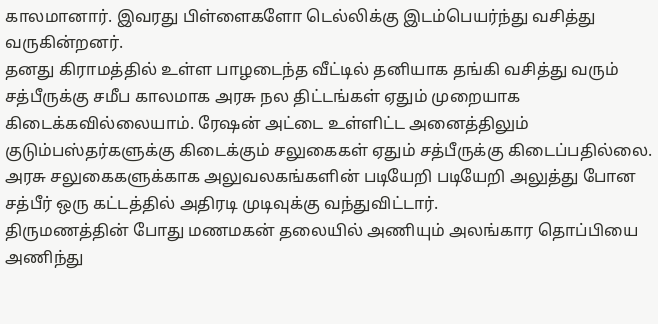காலமானார். இவரது பிள்ளைகளோ டெல்லிக்கு இடம்பெயர்ந்து வசித்து வருகின்றனர்.
தனது கிராமத்தில் உள்ள பாழடைந்த வீட்டில் தனியாக தங்கி வசித்து வரும் சத்பீருக்கு சமீப காலமாக அரசு நல திட்டங்கள் ஏதும் முறையாக கிடைக்கவில்லையாம். ரேஷன் அட்டை உள்ளிட்ட அனைத்திலும் குடும்பஸ்தர்களுக்கு கிடைக்கும் சலுகைகள் ஏதும் சத்பீருக்கு கிடைப்பதில்லை. அரசு சலுகைகளுக்காக அலுவலகங்களின் படியேறி படியேறி அலுத்து போன சத்பீர் ஒரு கட்டத்தில் அதிரடி முடிவுக்கு வந்துவிட்டார்.
திருமணத்தின் போது மணமகன் தலையில் அணியும் அலங்கார தொப்பியை அணிந்து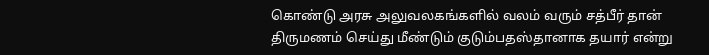கொண்டு அரசு அலுவலகங்களில் வலம் வரும் சத்பீர் தான் திருமணம் செய்து மீண்டும் குடும்பதஸ்தானாக தயார் என்று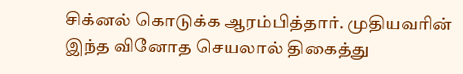சிக்னல் கொடுக்க ஆரம்பித்தார். முதியவரின் இந்த வினோத செயலால் திகைத்து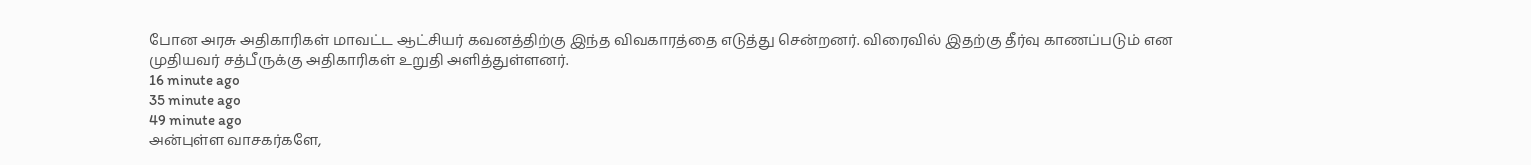போன அரசு அதிகாரிகள் மாவட்ட ஆட்சியர் கவனத்திற்கு இந்த விவகாரத்தை எடுத்து சென்றனர். விரைவில் இதற்கு தீர்வு காணப்படும் என முதியவர் சத்பீருக்கு அதிகாரிகள் உறுதி அளித்துள்ளனர்.
16 minute ago
35 minute ago
49 minute ago
அன்புள்ள வாசகர்களே,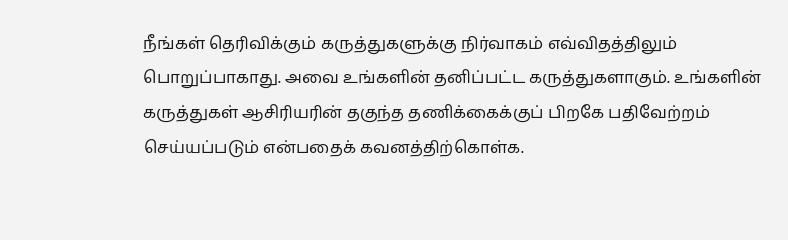நீங்கள் தெரிவிக்கும் கருத்துகளுக்கு நிர்வாகம் எவ்விதத்திலும் பொறுப்பாகாது. அவை உங்களின் தனிப்பட்ட கருத்துகளாகும். உங்களின் கருத்துகள் ஆசிரியரின் தகுந்த தணிக்கைக்குப் பிறகே பதிவேற்றம் செய்யப்படும் என்பதைக் கவனத்திற்கொள்க.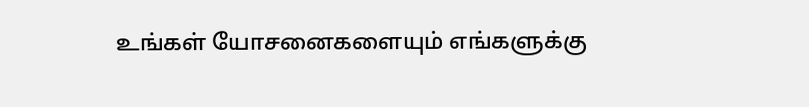உங்கள் யோசனைகளையும் எங்களுக்கு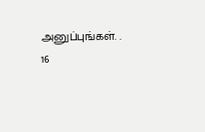அனுப்புங்கள். .
16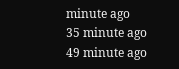minute ago
35 minute ago
49 minute ago